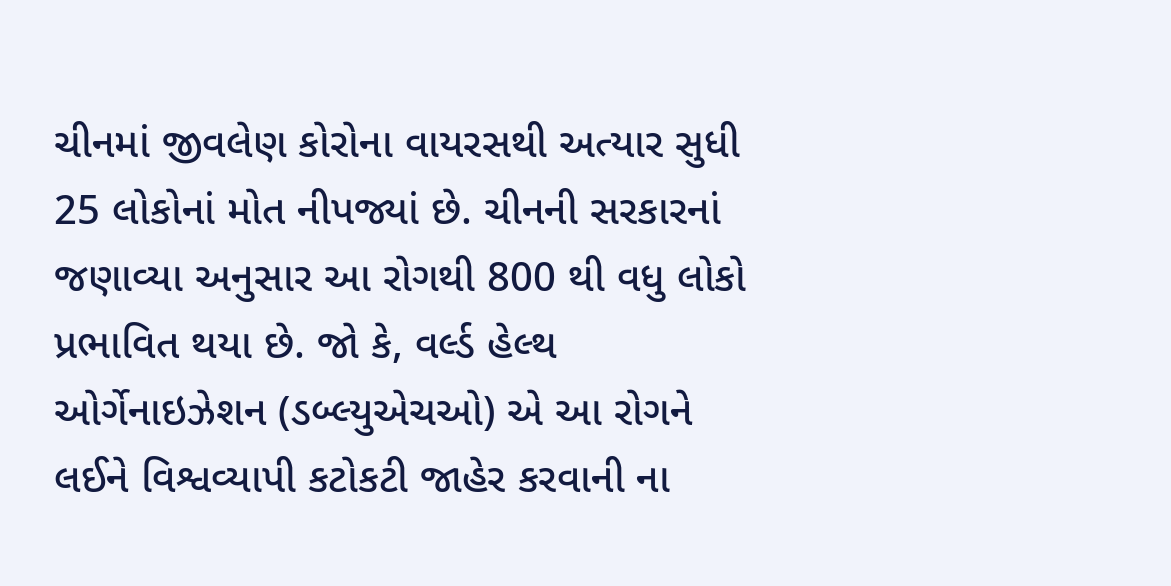ચીનમાં જીવલેણ કોરોના વાયરસથી અત્યાર સુધી 25 લોકોનાં મોત નીપજ્યાં છે. ચીનની સરકારનાં જણાવ્યા અનુસાર આ રોગથી 800 થી વધુ લોકો પ્રભાવિત થયા છે. જો કે, વર્લ્ડ હેલ્થ ઓર્ગેનાઇઝેશન (ડબ્લ્યુએચઓ) એ આ રોગને લઈને વિશ્વવ્યાપી કટોકટી જાહેર કરવાની ના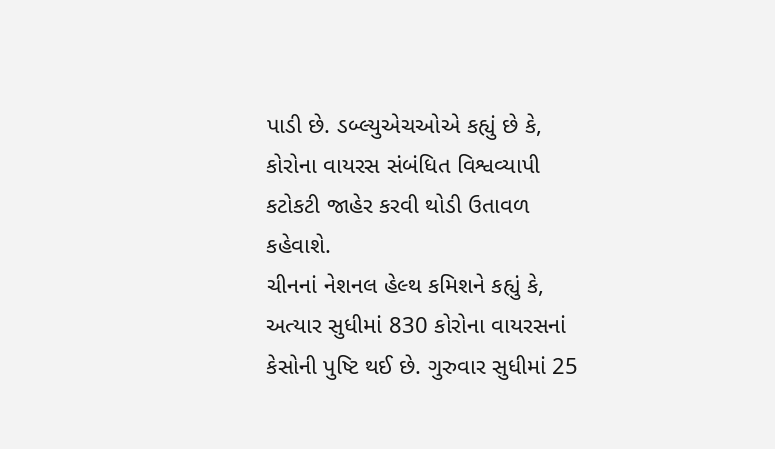પાડી છે. ડબ્લ્યુએચઓએ કહ્યું છે કે, કોરોના વાયરસ સંબંધિત વિશ્વવ્યાપી કટોકટી જાહેર કરવી થોડી ઉતાવળ કહેવાશે.
ચીનનાં નેશનલ હેલ્થ કમિશને કહ્યું કે, અત્યાર સુધીમાં 830 કોરોના વાયરસનાં કેસોની પુષ્ટિ થઈ છે. ગુરુવાર સુધીમાં 25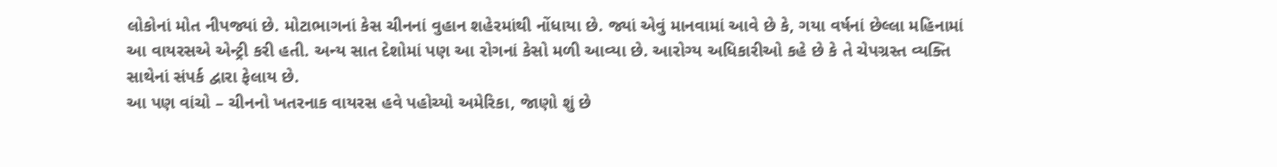લોકોનાં મોત નીપજ્યાં છે. મોટાભાગનાં કેસ ચીનનાં વુહાન શહેરમાંથી નોંધાયા છે. જ્યાં એવું માનવામાં આવે છે કે, ગયા વર્ષનાં છેલ્લા મહિનામાં આ વાયરસએ એન્ટ્રી કરી હતી. અન્ય સાત દેશોમાં પણ આ રોગનાં કેસો મળી આવ્યા છે. આરોગ્ય અધિકારીઓ કહે છે કે તે ચેપગ્રસ્ત વ્યક્તિ સાથેનાં સંપર્ક દ્વારા ફેલાય છે.
આ પણ વાંચો – ચીનનો ખતરનાક વાયરસ હવે પહોચ્યો અમેરિકા, જાણો શું છે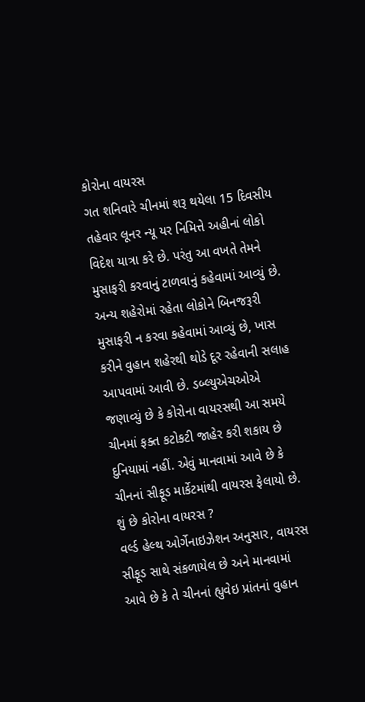કોરોના વાયરસ
ગત શનિવારે ચીનમાં શરૂ થયેલા 15 દિવસીય તહેવાર લૂનર ન્યૂ યર નિમિત્તે અહીનાં લોકો વિદેશ યાત્રા કરે છે. પરંતુ આ વખતે તેમને મુસાફરી કરવાનું ટાળવાનું કહેવામાં આવ્યું છે. અન્ય શહેરોમાં રહેતા લોકોને બિનજરૂરી મુસાફરી ન કરવા કહેવામાં આવ્યું છે, ખાસ કરીને વુહાન શહેરથી થોડે દૂર રહેવાની સલાહ આપવામાં આવી છે. ડબ્લ્યુએચઓએ જણાવ્યું છે કે કોરોના વાયરસથી આ સમયે ચીનમાં ફક્ત કટોકટી જાહેર કરી શકાય છે દુનિયામાં નહીં. એવું માનવામાં આવે છે કે ચીનનાં સીફૂડ માર્કેટમાંથી વાયરસ ફેલાયો છે.
શું છે કોરોના વાયરસ ?
વર્લ્ડ હેલ્થ ઓર્ગેનાઇઝેશન અનુસાર, વાયરસ સીફૂડ સાથે સંકળાયેલ છે અને માનવામાં આવે છે કે તે ચીનનાં હ્યુવેઇ પ્રાંતનાં વુહાન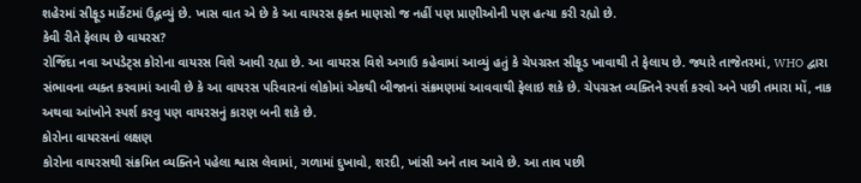શહેરમાં સીફૂડ માર્કેટમાં ઉદ્ભવ્યું છે. ખાસ વાત એ છે કે આ વાયરસ ફક્ત માણસો જ નહીં પણ પ્રાણીઓની પણ હત્યા કરી રહ્યો છે.
કેવી રીતે ફેલાય છે વાયરસ?
રોજિંદા નવા અપડેટ્સ કોરોના વાયરસ વિશે આવી રહ્યા છે. આ વાયરસ વિશે અગાઉ કહેવામાં આવ્યું હતું કે ચેપગ્રસ્ત સીફૂડ ખાવાથી તે ફેલાય છે. જ્યારે તાજેતરમાં, WHO દ્વારા સંભાવના વ્યક્ત કરવામાં આવી છે કે આ વાયરસ પરિવારનાં લોકોમાં એકથી બીજાનાં સંક્રમણમાં આવવાથી ફેલાઇ શકે છે. ચેપગ્રસ્ત વ્યક્તિને સ્પર્શ કરવો અને પછી તમારા મોં, નાક અથવા આંખોને સ્પર્શ કરવુ પણ વાયરસનું કારણ બની શકે છે.
કોરોના વાયરસનાં લક્ષણ
કોરોના વાયરસથી સંક્રમિત વ્યક્તિને પહેલા શ્વાસ લેવામાં, ગળામાં દુખાવો, શરદી, ખાંસી અને તાવ આવે છે. આ તાવ પછી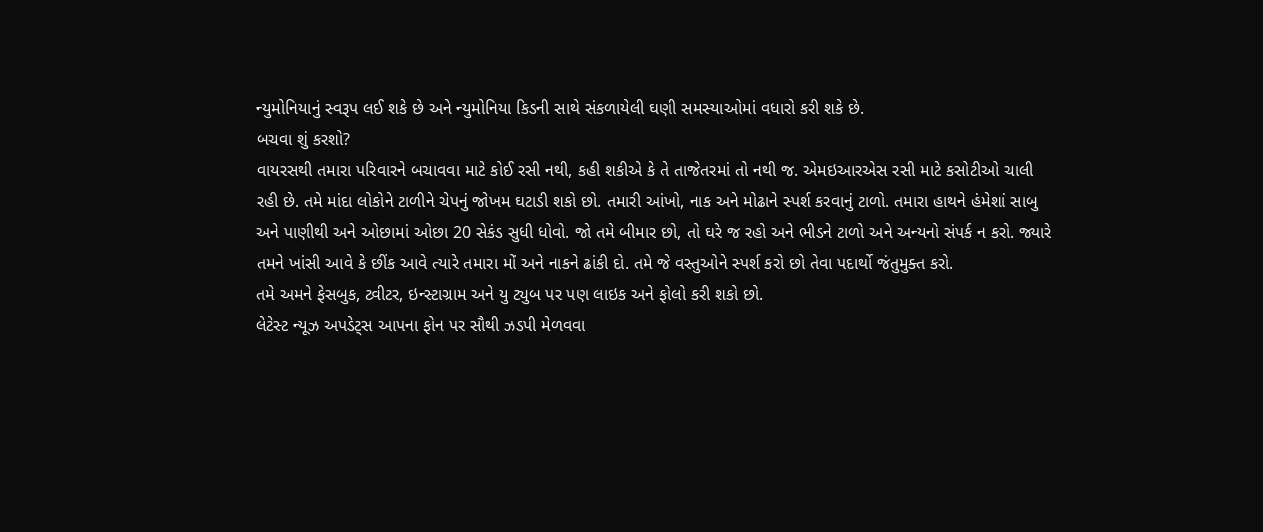ન્યુમોનિયાનું સ્વરૂપ લઈ શકે છે અને ન્યુમોનિયા કિડની સાથે સંકળાયેલી ઘણી સમસ્યાઓમાં વધારો કરી શકે છે.
બચવા શું કરશો?
વાયરસથી તમારા પરિવારને બચાવવા માટે કોઈ રસી નથી, કહી શકીએ કે તે તાજેતરમાં તો નથી જ. એમઇઆરએસ રસી માટે કસોટીઓ ચાલી રહી છે. તમે માંદા લોકોને ટાળીને ચેપનું જોખમ ઘટાડી શકો છો. તમારી આંખો, નાક અને મોઢાને સ્પર્શ કરવાનું ટાળો. તમારા હાથને હંમેશાં સાબુ અને પાણીથી અને ઓછામાં ઓછા 20 સેકંડ સુધી ધોવો. જો તમે બીમાર છો, તો ઘરે જ રહો અને ભીડને ટાળો અને અન્યનો સંપર્ક ન કરો. જ્યારે તમને ખાંસી આવે કે છીંક આવે ત્યારે તમારા મોં અને નાકને ઢાંકી દો. તમે જે વસ્તુઓને સ્પર્શ કરો છો તેવા પદાર્થો જંતુમુક્ત કરો.
તમે અમને ફેસબુક, ટ્વીટર, ઇન્સ્ટાગ્રામ અને યુ ટ્યુબ પર પણ લાઇક અને ફોલો કરી શકો છો.
લેટેસ્ટ ન્યૂઝ અપડેટ્સ આપના ફોન પર સૌથી ઝડપી મેળવવા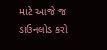માટે આજે જ ડાઉનલોડ કરો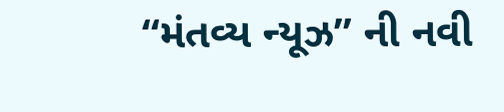“મંતવ્ય ન્યૂઝ” ની નવી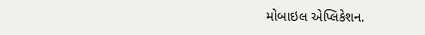મોબાઇલ એપ્લિકેશન.